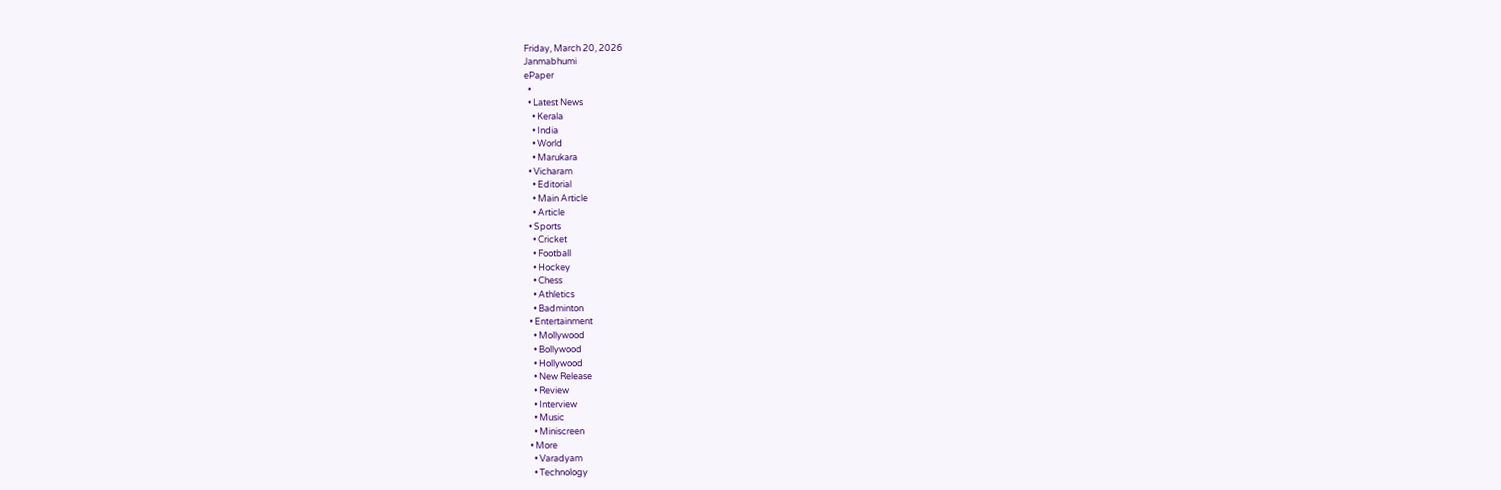Friday, March 20, 2026
Janmabhumi
ePaper
  •
  • Latest News
    • Kerala
    • India
    • World
    • Marukara
  • Vicharam
    • Editorial
    • Main Article
    • Article
  • Sports
    • Cricket
    • Football
    • Hockey
    • Chess
    • Athletics
    • Badminton
  • Entertainment
    • Mollywood
    • Bollywood
    • Hollywood
    • New Release
    • Review
    • Interview
    • Music
    • Miniscreen
  • More
    • Varadyam
    • Technology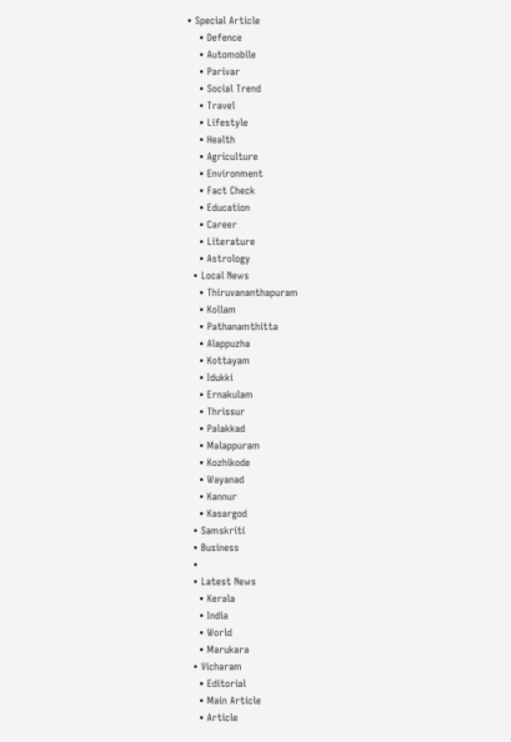• Special Article
    • Defence
    • Automobile
    • Parivar
    • Social Trend
    • Travel
    • Lifestyle
    • Health
    • Agriculture
    • Environment
    • Fact Check
    • Education
    • Career
    • Literature
    • Astrology
  • Local News
    • Thiruvananthapuram
    • Kollam
    • Pathanamthitta
    • Alappuzha
    • Kottayam
    • Idukki
    • Ernakulam
    • Thrissur
    • Palakkad
    • Malappuram
    • Kozhikode
    • Wayanad
    • Kannur
    • Kasargod
  • Samskriti
  • Business
  •
  • Latest News
    • Kerala
    • India
    • World
    • Marukara
  • Vicharam
    • Editorial
    • Main Article
    • Article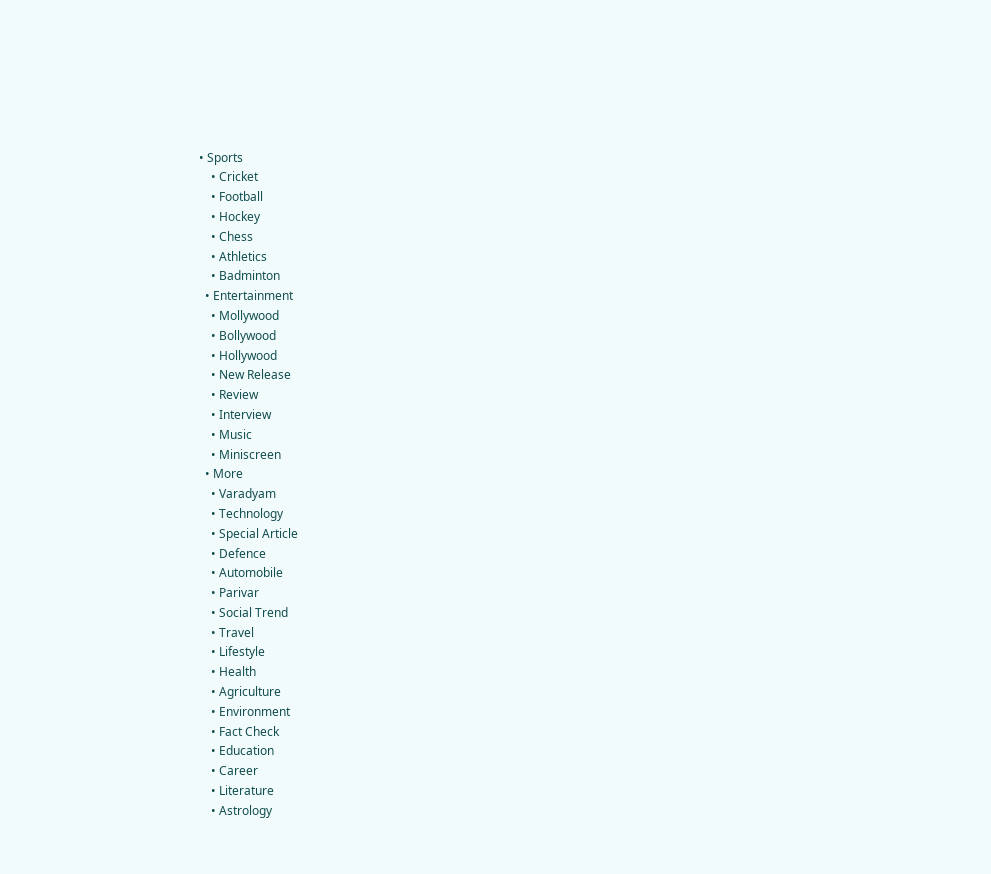• Sports
    • Cricket
    • Football
    • Hockey
    • Chess
    • Athletics
    • Badminton
  • Entertainment
    • Mollywood
    • Bollywood
    • Hollywood
    • New Release
    • Review
    • Interview
    • Music
    • Miniscreen
  • More
    • Varadyam
    • Technology
    • Special Article
    • Defence
    • Automobile
    • Parivar
    • Social Trend
    • Travel
    • Lifestyle
    • Health
    • Agriculture
    • Environment
    • Fact Check
    • Education
    • Career
    • Literature
    • Astrology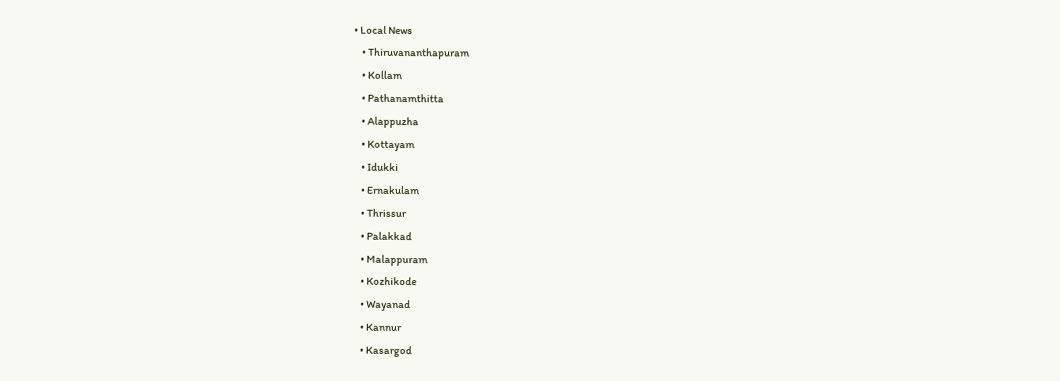• Local News
    • Thiruvananthapuram
    • Kollam
    • Pathanamthitta
    • Alappuzha
    • Kottayam
    • Idukki
    • Ernakulam
    • Thrissur
    • Palakkad
    • Malappuram
    • Kozhikode
    • Wayanad
    • Kannur
    • Kasargod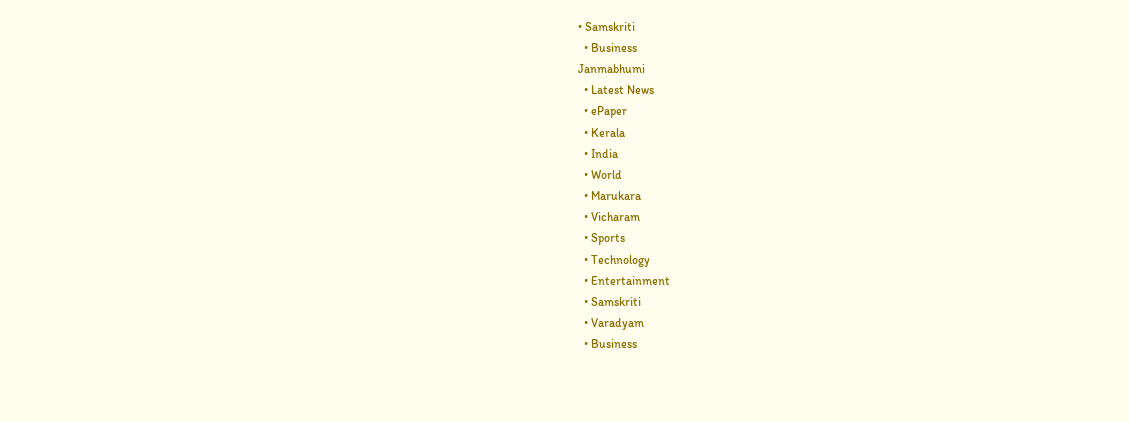• Samskriti
  • Business
Janmabhumi
  • Latest News
  • ePaper
  • Kerala
  • India
  • World
  • Marukara
  • Vicharam
  • Sports
  • Technology
  • Entertainment
  • Samskriti
  • Varadyam
  • Business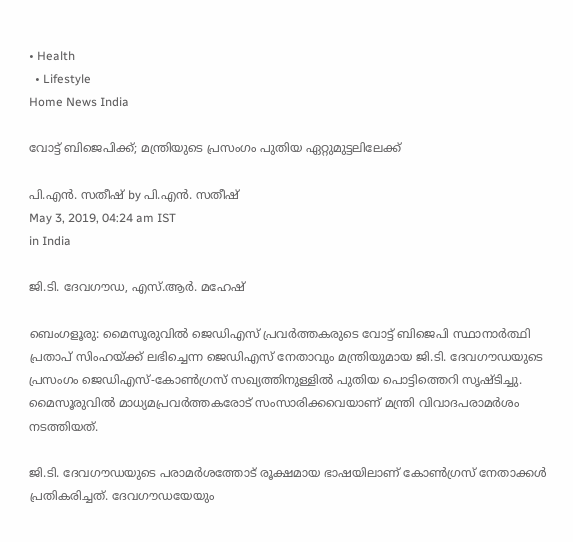• Health
  • Lifestyle
Home News India

വോട്ട് ബിജെപിക്ക്; മന്ത്രിയുടെ പ്രസംഗം പുതിയ ഏറ്റുമുട്ടലിലേക്ക്

പി.എന്‍. സതീഷ് by പി.എന്‍. സതീഷ്
May 3, 2019, 04:24 am IST
in India

ജി.ടി. ദേവഗൗഡ, എസ്.ആര്‍. മഹേഷ്‌

ബെംഗളൂരു: മൈസൂരുവില്‍ ജെഡിഎസ് പ്രവര്‍ത്തകരുടെ വോട്ട് ബിജെപി സ്ഥാനാര്‍ത്ഥി പ്രതാപ് സിംഹയ്‌ക്ക് ലഭിച്ചെന്ന ജെഡിഎസ് നേതാവും മന്ത്രിയുമായ ജി.ടി. ദേവഗൗഡയുടെ പ്രസംഗം ജെഡിഎസ്-കോണ്‍ഗ്രസ് സഖ്യത്തിനുള്ളില്‍ പുതിയ പൊട്ടിത്തെറി സൃഷ്ടിച്ചു. മൈസൂരുവില്‍ മാധ്യമപ്രവര്‍ത്തകരോട് സംസാരിക്കവെയാണ് മന്ത്രി വിവാദപരാമര്‍ശം നടത്തിയത്.

ജി.ടി. ദേവഗൗഡയുടെ പരാമര്‍ശത്തോട് രൂക്ഷമായ ഭാഷയിലാണ് കോണ്‍ഗ്രസ് നേതാക്കള്‍ പ്രതികരിച്ചത്. ദേവഗൗഡയേയും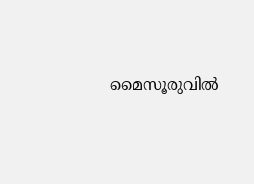മൈസൂരുവില്‍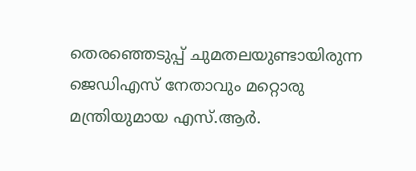തെരഞ്ഞെടുപ്പ് ചുമതലയുണ്ടായിരുന്ന ജെഡിഎസ് നേതാവും മറ്റൊരു മന്ത്രിയുമായ എസ്.ആര്‍.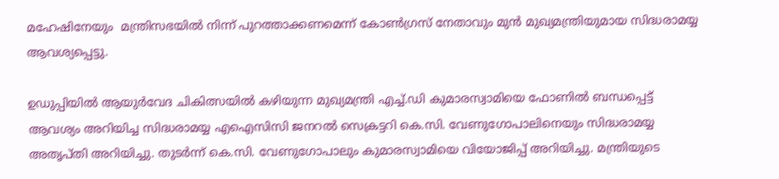മഹേഷിനേയും  മന്ത്രിസഭയില്‍ നിന്ന് പുറത്താക്കണമെന്ന് കോണ്‍ഗ്രസ് നേതാവും മുന്‍ മുഖ്യമന്ത്രിയുമായ സിദ്ധരാമയ്യ ആവശ്യപ്പെട്ടു.

ഉഡുപ്പിയില്‍ ആയുര്‍വേദ ചികിത്സയില്‍ കഴിയുന്ന മുഖ്യമന്ത്രി എച്ച്.ഡി കുമാരസ്വാമിയെ ഫോണില്‍ ബന്ധപ്പെട്ട് ആവശ്യം അറിയിച്ച സിദ്ധരാമയ്യ എഐസിസി ജനറല്‍ സെക്രട്ടറി കെ.സി. വേണുഗോപാലിനെയും സിദ്ധരാമയ്യ അതൃപ്തി അറിയിച്ചു. തുടര്‍ന്ന് കെ.സി. വേണുഗോപാലും കുമാരസ്വാമിയെ വിയോജിപ്പ് അറിയിച്ചു. മന്ത്രിയുടെ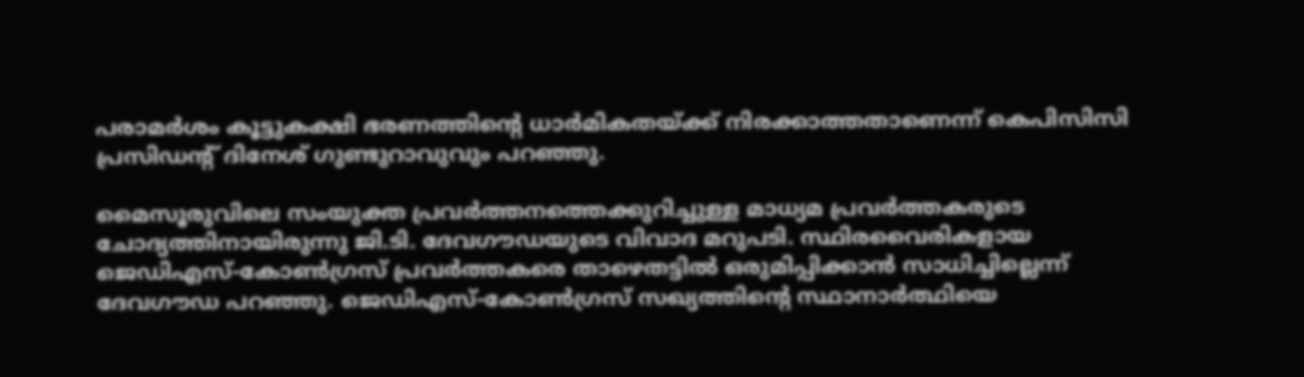പരാമര്‍ശം കൂട്ടുകക്ഷി ഭരണത്തിന്റെ ധാര്‍മികതയ്‌ക്ക് നിരക്കാത്തതാണെന്ന് കെപിസിസി പ്രസിഡന്റ് ദിനേശ് ഗുണ്ടുറാവുവും പറഞ്ഞു.

മൈസൂരുവിലെ സംയുക്ത പ്രവര്‍ത്തനത്തെക്കുറിച്ചുള്ള മാധ്യമ പ്രവര്‍ത്തകരുടെ ചോദ്യത്തിനായിരുന്നു ജി.ടി. ദേവഗൗഡയുടെ വിവാദ മറുപടി. സ്ഥിരവൈരികളായ ജെഡിഎസ്-കോണ്‍ഗ്രസ് പ്രവര്‍ത്തകരെ താഴെതട്ടില്‍ ഒരുമിപ്പിക്കാന്‍ സാധിച്ചില്ലെന്ന് ദേവഗൗഡ പറഞ്ഞു. ജെഡിഎസ്-കോണ്‍ഗ്രസ് സഖ്യത്തിന്റെ സ്ഥാനാര്‍ത്ഥിയെ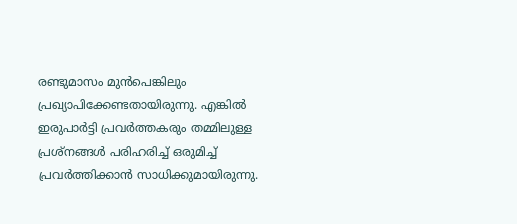രണ്ടുമാസം മുന്‍പെങ്കിലും പ്രഖ്യാപിക്കേണ്ടതായിരുന്നു. എങ്കില്‍ ഇരുപാര്‍ട്ടി പ്രവര്‍ത്തകരും തമ്മിലുള്ള പ്രശ്‌നങ്ങള്‍ പരിഹരിച്ച് ഒരുമിച്ച് പ്രവര്‍ത്തിക്കാന്‍ സാധിക്കുമായിരുന്നു.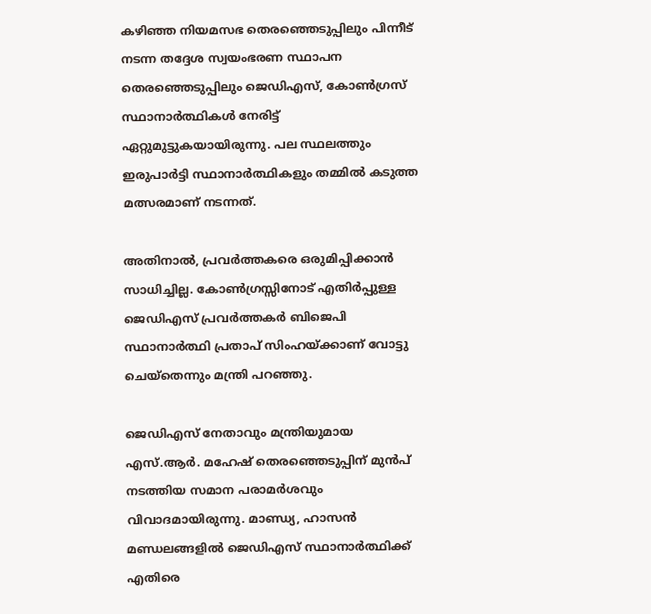കഴിഞ്ഞ നിയമസഭ തെരഞ്ഞെടുപ്പിലും പിന്നീട് നടന്ന തദ്ദേശ സ്വയംഭരണ സ്ഥാപന തെരഞ്ഞെടുപ്പിലും ജെഡിഎസ്, കോണ്‍ഗ്രസ് സ്ഥാനാര്‍ത്ഥികള്‍ നേരിട്ട് ഏറ്റുമുട്ടുകയായിരുന്നു. പല സ്ഥലത്തും ഇരുപാര്‍ട്ടി സ്ഥാനാര്‍ത്ഥികളും തമ്മില്‍ കടുത്ത മത്സരമാണ് നടന്നത്.

അതിനാല്‍, പ്രവര്‍ത്തകരെ ഒരുമിപ്പിക്കാന്‍ സാധിച്ചില്ല. കോണ്‍ഗ്രസ്സിനോട് എതിര്‍പ്പുള്ള ജെഡിഎസ് പ്രവര്‍ത്തകര്‍ ബിജെപി സ്ഥാനാര്‍ത്ഥി പ്രതാപ് സിംഹയ്‌ക്കാണ് വോട്ടു ചെയ്‌തെന്നും മന്ത്രി പറഞ്ഞു.

ജെഡിഎസ് നേതാവും മന്ത്രിയുമായ എസ്.ആര്‍. മഹേഷ് തെരഞ്ഞെടുപ്പിന് മുന്‍പ് നടത്തിയ സമാന പരാമര്‍ശവും വിവാദമായിരുന്നു. മാണ്ഡ്യ, ഹാസന്‍ മണ്ഡലങ്ങളില്‍ ജെഡിഎസ് സ്ഥാനാര്‍ത്ഥിക്ക് എതിരെ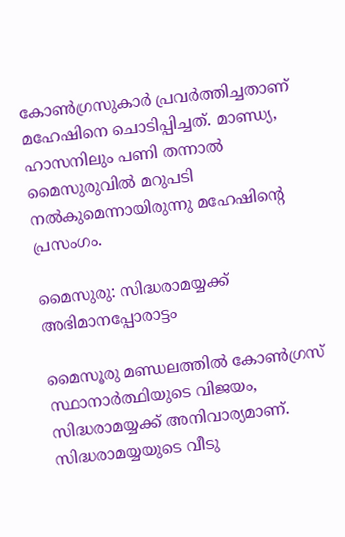കോണ്‍ഗ്രസുകാര്‍ പ്രവര്‍ത്തിച്ചതാണ് മഹേഷിനെ ചൊടിപ്പിച്ചത്. മാണ്ഡ്യ, ഹാസനിലും പണി തന്നാല്‍ മൈസുരുവില്‍ മറുപടി നല്‍കുമെന്നായിരുന്നു മഹേഷിന്റെ പ്രസംഗം.

മൈസുരു: സിദ്ധരാമയ്യക്ക് അഭിമാനപ്പോരാട്ടം

മൈസൂരു മണ്ഡലത്തില്‍ കോണ്‍ഗ്രസ് സ്ഥാനാര്‍ത്ഥിയുടെ വിജയം, സിദ്ധരാമയ്യക്ക് അനിവാര്യമാണ്. സിദ്ധരാമയ്യയുടെ വീടു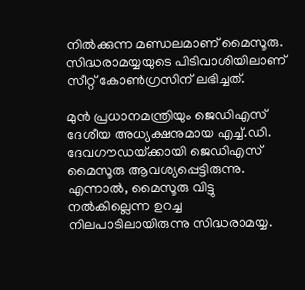നില്‍ക്കുന്ന മണ്ഡലമാണ് മൈസൂരു. സിദ്ധരാമയ്യയുടെ പിടിവാശിയിലാണ് സീറ്റ് കോണ്‍ഗ്രസിന് ലഭിച്ചത്.

മുന്‍ പ്രധാനമന്ത്രിയും ജെഡിഎസ് ദേശീയ അധ്യക്ഷനുമായ എച്ച്.ഡി. ദേവഗൗഡയ്‌ക്കായി ജെഡിഎസ് മൈസൂരു ആവശ്യപ്പെട്ടിരുന്നു. എന്നാല്‍, മൈസൂരു വിട്ടു നല്‍കില്ലെന്ന ഉറച്ച നിലപാടിലായിരുന്നു സിദ്ധരാമയ്യ.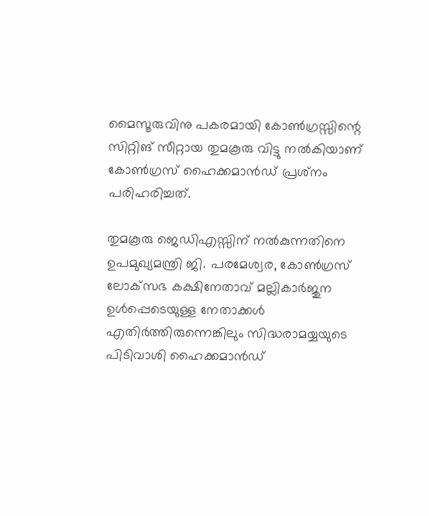മൈസൂരുവിനു പകരമായി കോണ്‍ഗ്രസ്സിന്റെ സിറ്റിങ് സീറ്റായ തുമകൂരു വിട്ടു നല്‍കിയാണ് കോണ്‍ഗ്രസ് ഹൈക്കമാന്‍ഡ് പ്രശ്‌നം പരിഹരിച്ചത്.

തുമകൂരു ജെഡിഎസ്സിന് നല്‍കുന്നതിനെ ഉപമുഖ്യമന്ത്രി ജി. പരമേശ്വര, കോണ്‍ഗ്രസ് ലോക്‌സഭ കക്ഷിനേതാവ് മല്ലികാര്‍ജുന ഉള്‍പ്പെടെയുള്ള നേതാക്കള്‍ എതിര്‍ത്തിരുന്നെങ്കിലും സിദ്ധരാമയ്യയുടെ പിടിവാശി ഹൈക്കമാന്‍ഡ്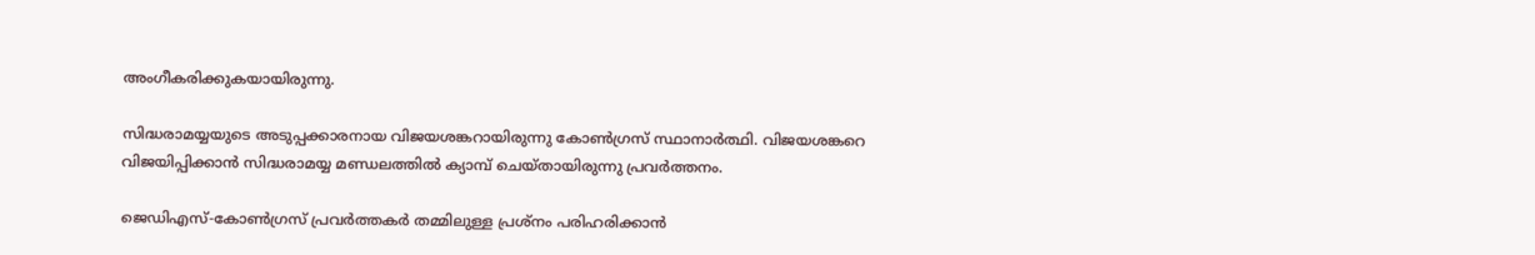അംഗീകരിക്കുകയായിരുന്നു.

സിദ്ധരാമയ്യയുടെ അടുപ്പക്കാരനായ വിജയശങ്കറായിരുന്നു കോണ്‍ഗ്രസ് സ്ഥാനാര്‍ത്ഥി. വിജയശങ്കറെ വിജയിപ്പിക്കാന്‍ സിദ്ധരാമയ്യ മണ്ഡലത്തില്‍ ക്യാമ്പ് ചെയ്തായിരുന്നു പ്രവര്‍ത്തനം.

ജെഡിഎസ്-കോണ്‍ഗ്രസ് പ്രവര്‍ത്തകര്‍ തമ്മിലുള്ള പ്രശ്‌നം പരിഹരിക്കാന്‍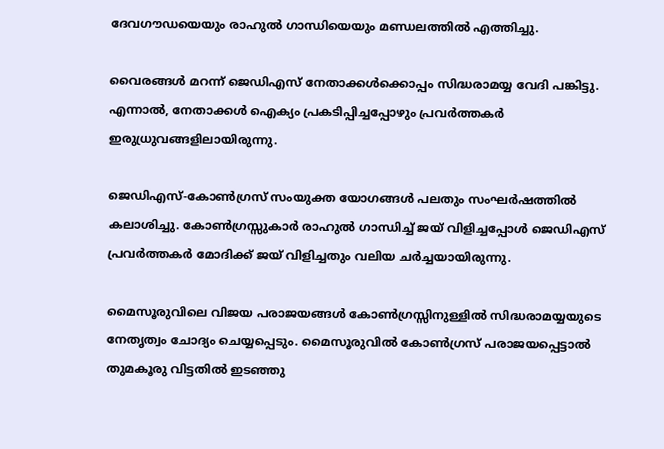ദേവഗൗഡയെയും രാഹുല്‍ ഗാന്ധിയെയും മണ്ഡലത്തില്‍ എത്തിച്ചു.

വൈരങ്ങള്‍ മറന്ന് ജെഡിഎസ് നേതാക്കള്‍ക്കൊപ്പം സിദ്ധരാമയ്യ വേദി പങ്കിട്ടു. എന്നാല്‍, നേതാക്കള്‍ ഐക്യം പ്രകടിപ്പിച്ചപ്പോഴും പ്രവര്‍ത്തകര്‍ ഇരുധ്രുവങ്ങളിലായിരുന്നു.

ജെഡിഎസ്-കോണ്‍ഗ്രസ് സംയുക്ത യോഗങ്ങള്‍ പലതും സംഘര്‍ഷത്തില്‍ കലാശിച്ചു. കോണ്‍ഗ്രസ്സുകാര്‍ രാഹുല്‍ ഗാന്ധിച്ച് ജയ് വിളിച്ചപ്പോള്‍ ജെഡിഎസ് പ്രവര്‍ത്തകര്‍ മോദിക്ക് ജയ് വിളിച്ചതും വലിയ ചര്‍ച്ചയായിരുന്നു.

മൈസൂരുവിലെ വിജയ പരാജയങ്ങള്‍ കോണ്‍ഗ്രസ്സിനുള്ളില്‍ സിദ്ധരാമയ്യയുടെ നേതൃത്വം ചോദ്യം ചെയ്യപ്പെടും. മൈസൂരുവില്‍ കോണ്‍ഗ്രസ് പരാജയപ്പെട്ടാല്‍ തുമകൂരു വിട്ടതില്‍ ഇടഞ്ഞു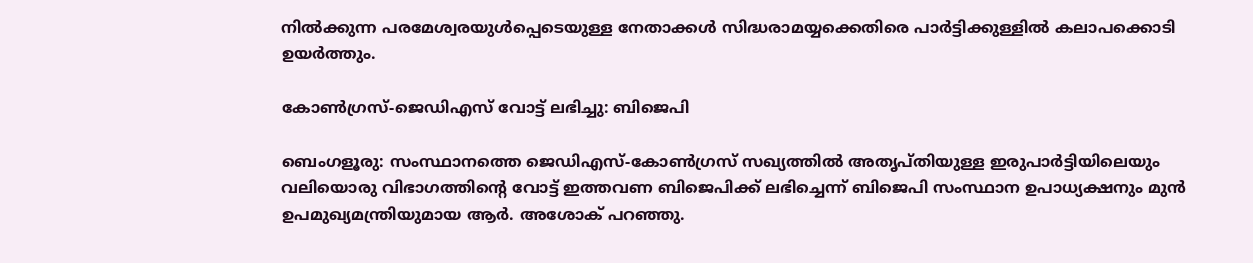നില്‍ക്കുന്ന പരമേശ്വരയുള്‍പ്പെടെയുള്ള നേതാക്കള്‍ സിദ്ധരാമയ്യക്കെതിരെ പാര്‍ട്ടിക്കുള്ളില്‍ കലാപക്കൊടി ഉയര്‍ത്തും.

കോണ്‍ഗ്രസ്-ജെഡിഎസ് വോട്ട് ലഭിച്ചു: ബിജെപി

ബെംഗളൂരു: സംസ്ഥാനത്തെ ജെഡിഎസ്-കോണ്‍ഗ്രസ് സഖ്യത്തില്‍ അതൃപ്തിയുള്ള ഇരുപാര്‍ട്ടിയിലെയും വലിയൊരു വിഭാഗത്തിന്റെ വോട്ട് ഇത്തവണ ബിജെപിക്ക് ലഭിച്ചെന്ന് ബിജെപി സംസ്ഥാന ഉപാധ്യക്ഷനും മുന്‍ ഉപമുഖ്യമന്ത്രിയുമായ ആര്‍. അശോക് പറഞ്ഞു.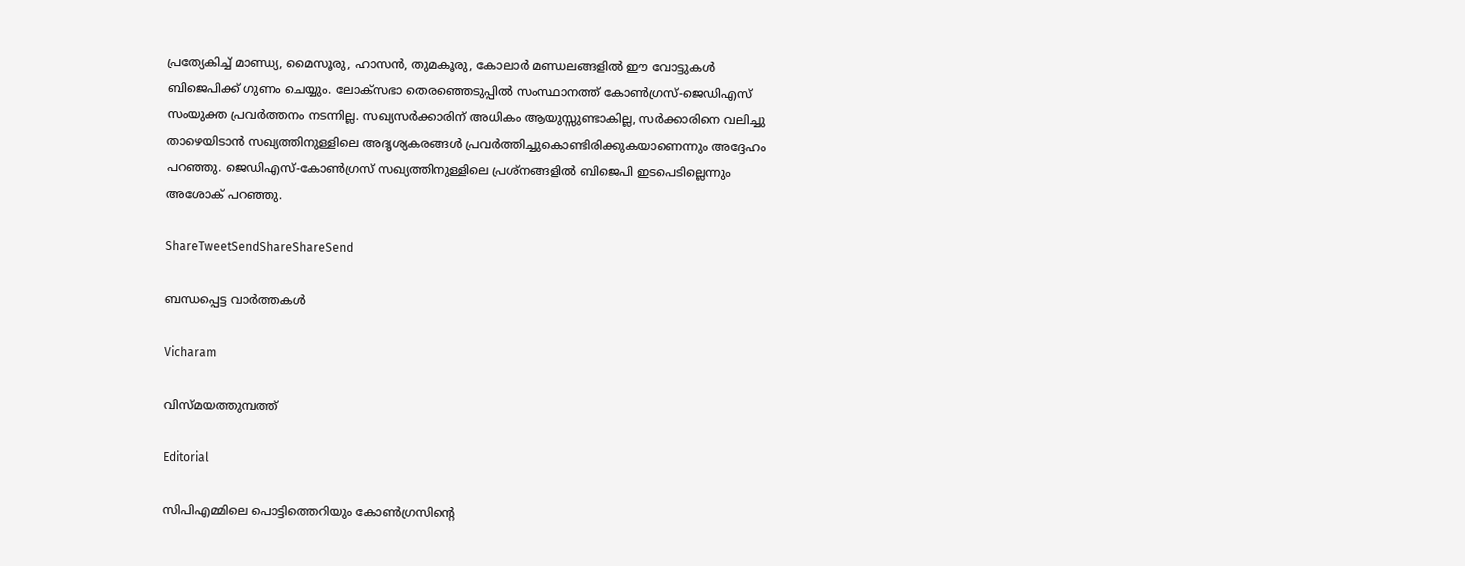പ്രത്യേകിച്ച് മാണ്ഡ്യ, മൈസൂരു, ഹാസന്‍, തുമകൂരു, കോലാര്‍ മണ്ഡലങ്ങളില്‍ ഈ വോട്ടുകള്‍ ബിജെപിക്ക് ഗുണം ചെയ്യും. ലോക്‌സഭാ തെരഞ്ഞെടുപ്പില്‍ സംസ്ഥാനത്ത് കോണ്‍ഗ്രസ്-ജെഡിഎസ് സംയുക്ത പ്രവര്‍ത്തനം നടന്നില്ല. സഖ്യസര്‍ക്കാരിന് അധികം ആയുസ്സുണ്ടാകില്ല, സര്‍ക്കാരിനെ വലിച്ചു താഴെയിടാന്‍ സഖ്യത്തിനുള്ളിലെ അദൃശ്യകരങ്ങള്‍ പ്രവര്‍ത്തിച്ചുകൊണ്ടിരിക്കുകയാണെന്നും അദ്ദേഹം പറഞ്ഞു. ജെഡിഎസ്-കോണ്‍ഗ്രസ് സഖ്യത്തിനുള്ളിലെ പ്രശ്‌നങ്ങളില്‍ ബിജെപി ഇടപെടില്ലെന്നും അശോക് പറഞ്ഞു.

ShareTweetSendShareShareSend

ബന്ധപ്പെട്ട വാര്‍ത്തകള്‍

Vicharam

വിസ്മയത്തുമ്പത്ത്

Editorial

സിപിഎമ്മിലെ പൊട്ടിത്തെറിയും കോണ്‍ഗ്രസിന്റെ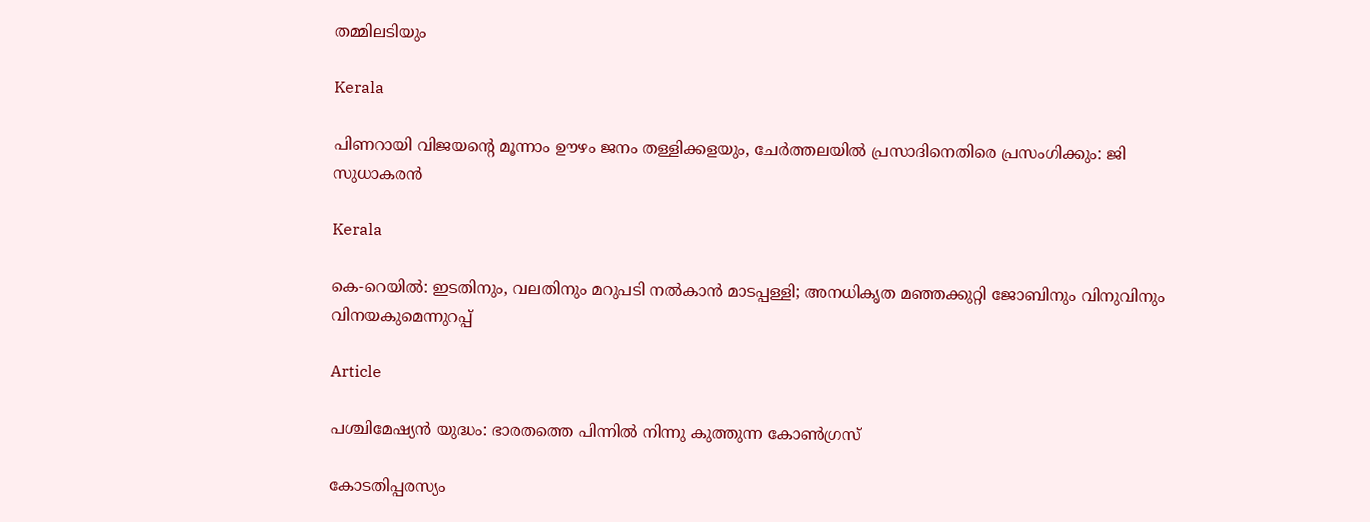തമ്മിലടിയും

Kerala

പിണറായി വിജയന്റെ മൂന്നാം ഊഴം ജനം തള്ളിക്കളയും, ചേർത്തലയിൽ പ്രസാദിനെതിരെ പ്രസംഗിക്കും: ജി സുധാകരൻ

Kerala

കെ-റെയില്‍: ഇടതിനും, വലതിനും മറുപടി നല്‍കാന്‍ മാടപ്പള്ളി; അനധികൃത മഞ്ഞക്കുറ്റി ജോബിനും വിനുവിനും വിനയകുമെന്നുറപ്പ്

Article

പശ്ചിമേഷ്യന്‍ യുദ്ധം: ഭാരതത്തെ പിന്നില്‍ നിന്നു കുത്തുന്ന കോണ്‍ഗ്രസ്

കോടതിപ്പരസ്യം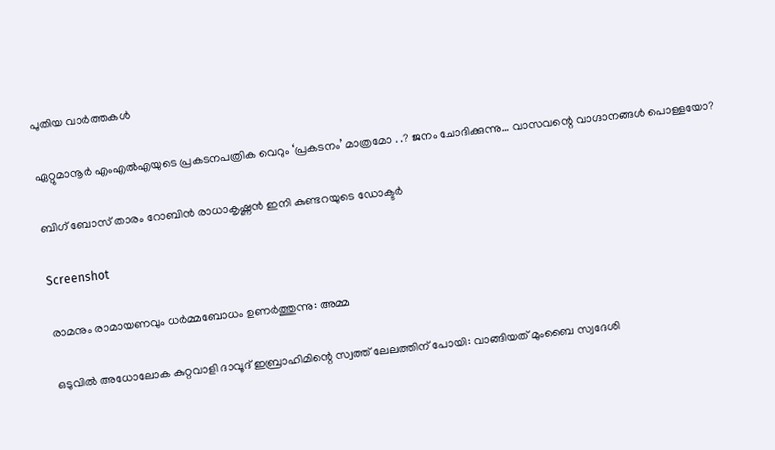പുതിയ വാര്‍ത്തകള്‍

ഏറ്റുമാനൂര്‍ എംഎല്‍എയുടെ പ്രകടനപത്രിക വെറും ‘പ്രകടനം’ മാത്രമോ . .? ജനം ചോദിക്കുന്നു… വാസവന്റെ വാഗ്ദാനങ്ങള്‍ പൊള്ളയോ?

ബിഗ് ബോസ് താരം റോബിന്‍ രാധാകൃഷ്ണൻ ഇനി കുണ്ടറയുടെ ഡോക്ടര്‍

Screenshot

രാമനും രാമായണവും ധർമ്മബോധം ഉണർത്തുന്നു: അമ്മ

ഒടുവിൽ അധോലോക കുറ്റവാളി ദാവൂദ് ഇബ്രാഹിമിന്റെ സ്വത്ത് ലേലത്തിന് പോയി: വാങ്ങിയത് മുംബൈ സ്വദേശി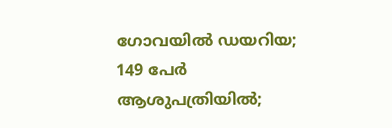ഗോവയിൽ ഡയറിയ; 149 പേർ ആശുപത്രിയിൽ;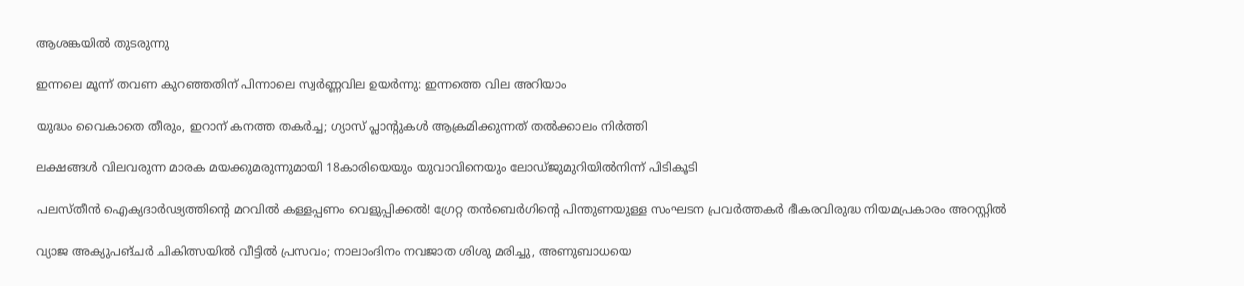ആശങ്കയിൽ തുടരുന്നു

ഇന്നലെ മൂന്ന് തവണ കുറഞ്ഞതിന് പിന്നാലെ സ്വർണ്ണവില ഉയർന്നു: ഇന്നത്തെ വില അറിയാം

യുദ്ധം വൈകാതെ തീരും, ഇറാന് കനത്ത തകർച്ച; ഗ്യാസ് പ്ലാന്റുകൾ ആക്രമിക്കുന്നത് തൽക്കാലം നിർത്തി

ലക്ഷങ്ങൾ വിലവരുന്ന മാരക മയക്കുമരുന്നുമായി 18കാരിയെയും യുവാവിനെയും ലോഡ്ജുമുറിയിൽനിന്ന് പിടികൂടി

പലസ്തീൻ ഐക്യദാർഢ്യത്തിന്റെ മറവിൽ കള്ളപ്പണം വെളുപ്പിക്കൽ! ഗ്രേറ്റ തന്‍ബെര്‍ഗിന്റെ പിന്തുണയുള്ള സംഘടന പ്രവർത്തകർ ഭീകരവിരുദ്ധ നിയമപ്രകാരം അറസ്റ്റിൽ

വ്യാജ അക്യുപങ്ചർ ചികിത്സയിൽ വീട്ടിൽ പ്രസവം; നാലാംദിനം നവജാത ശിശു മരിച്ചു, അണുബാധയെ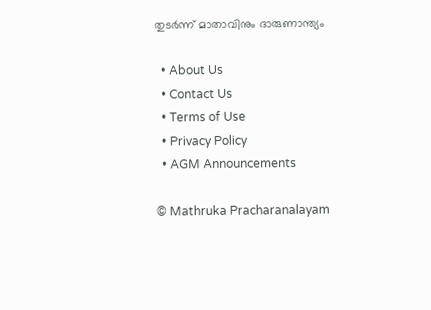തുടർന്ന് മാതാവിനും ദാരുണാന്ത്യം

  • About Us
  • Contact Us
  • Terms of Use
  • Privacy Policy
  • AGM Announcements

© Mathruka Pracharanalayam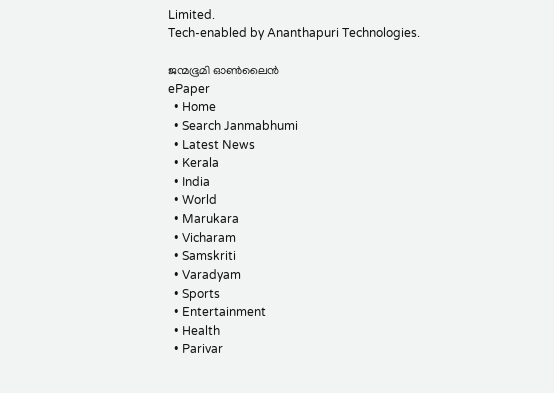Limited.
Tech-enabled by Ananthapuri Technologies.

ജന്മഭൂമി ഓണ്‍ലൈന്‍
ePaper
  • Home
  • Search Janmabhumi
  • Latest News
  • Kerala
  • India
  • World
  • Marukara
  • Vicharam
  • Samskriti
  • Varadyam
  • Sports
  • Entertainment
  • Health
  • Parivar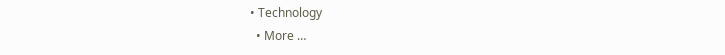• Technology
  • More …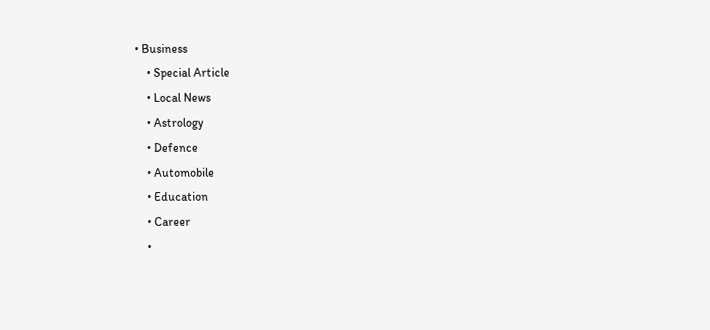• Business
    • Special Article
    • Local News
    • Astrology
    • Defence
    • Automobile
    • Education
    • Career
    •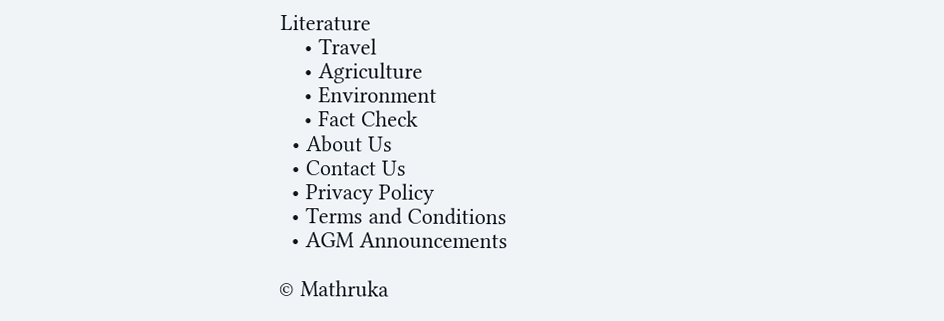Literature
    • Travel
    • Agriculture
    • Environment
    • Fact Check
  • About Us
  • Contact Us
  • Privacy Policy
  • Terms and Conditions
  • AGM Announcements

© Mathruka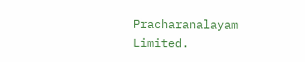Pracharanalayam Limited.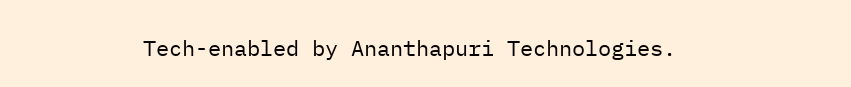Tech-enabled by Ananthapuri Technologies.